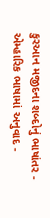કુરઆન મજીદના શબ્દોનું ભાષાંતર - એમ્હારિક ભાષામાં અનુવાદ -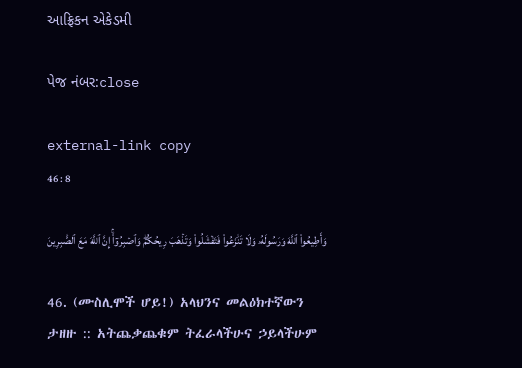આફ્રિકન એકેડમી

પેજ નંબર:close

external-link copy
46 : 8

وَأَطِيعُواْ ٱللَّهَ وَرَسُولَهُۥ وَلَا تَنَٰزَعُواْ فَتَفۡشَلُواْ وَتَذۡهَبَ رِيحُكُمۡۖ وَٱصۡبِرُوٓاْۚ إِنَّ ٱللَّهَ مَعَ ٱلصَّٰبِرِينَ

46. (ሙስሊሞች ሆይ!) አላህንና መልዕክተኛውን ታዘዙ :: አትጨቃጨቁም ትፈራላችሁና ኃይላችሁም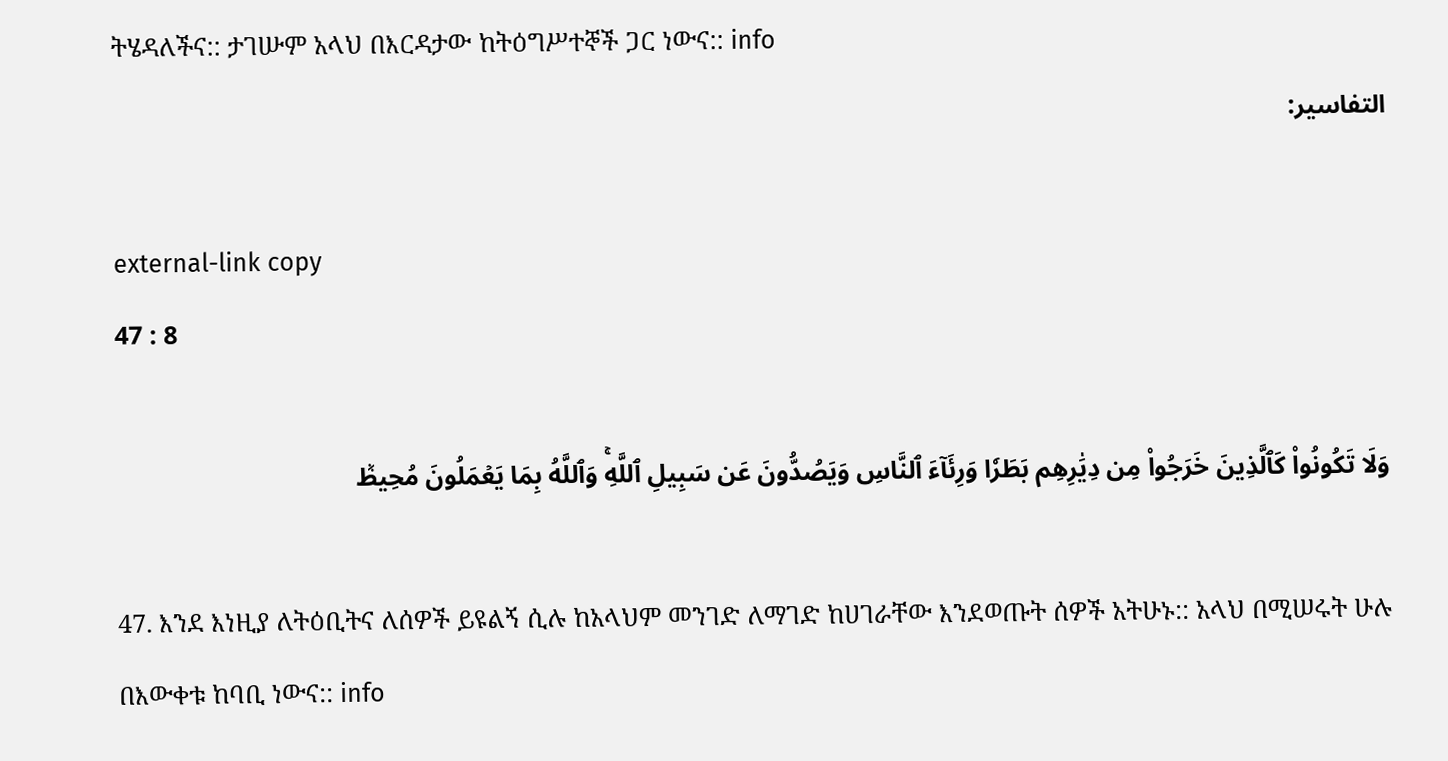ትሄዳለችና:: ታገሡም አላህ በእርዳታው ከትዕግሥተኞች ጋር ነውና:: info
التفاسير:

external-link copy
47 : 8

وَلَا تَكُونُواْ كَٱلَّذِينَ خَرَجُواْ مِن دِيَٰرِهِم بَطَرٗا وَرِئَآءَ ٱلنَّاسِ وَيَصُدُّونَ عَن سَبِيلِ ٱللَّهِۚ وَٱللَّهُ بِمَا يَعۡمَلُونَ مُحِيطٞ

47. እንደ እነዚያ ለትዕቢትና ለሰዎች ይዩልኝ ሲሉ ከአላህም መንገድ ለማገድ ከሀገራቸው እንደወጡት ሰዎች አትሁኑ:: አላህ በሚሠሩት ሁሉ በእውቀቱ ከባቢ ነውና:: info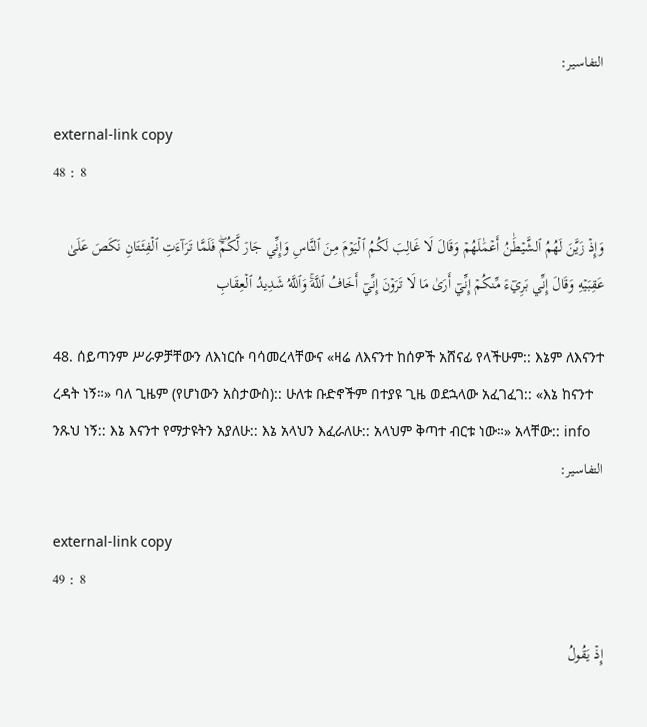التفاسير:

external-link copy
48 : 8

وَإِذۡ زَيَّنَ لَهُمُ ٱلشَّيۡطَٰنُ أَعۡمَٰلَهُمۡ وَقَالَ لَا غَالِبَ لَكُمُ ٱلۡيَوۡمَ مِنَ ٱلنَّاسِ وَإِنِّي جَارٞ لَّكُمۡۖ فَلَمَّا تَرَآءَتِ ٱلۡفِئَتَانِ نَكَصَ عَلَىٰ عَقِبَيۡهِ وَقَالَ إِنِّي بَرِيٓءٞ مِّنكُمۡ إِنِّيٓ أَرَىٰ مَا لَا تَرَوۡنَ إِنِّيٓ أَخَافُ ٱللَّهَۚ وَٱللَّهُ شَدِيدُ ٱلۡعِقَابِ

48. ሰይጣንም ሥራዎቻቸውን ለእነርሱ ባሳመረላቸውና «ዛሬ ለእናንተ ከሰዎች አሸናፊ የላችሁም:: እኔም ለእናንተ ረዳት ነኝ።» ባለ ጊዜም (የሆነውን አስታውስ):: ሁለቱ ቡድኖችም በተያዩ ጊዜ ወደኋላው አፈገፈገ:: «እኔ ከናንተ ንጹህ ነኝ:: እኔ እናንተ የማታዩትን አያለሁ:: እኔ አላህን እፈራለሁ:: አላህም ቅጣተ ብርቱ ነው።» አላቸው:: info
التفاسير:

external-link copy
49 : 8

إِذۡ يَقُولُ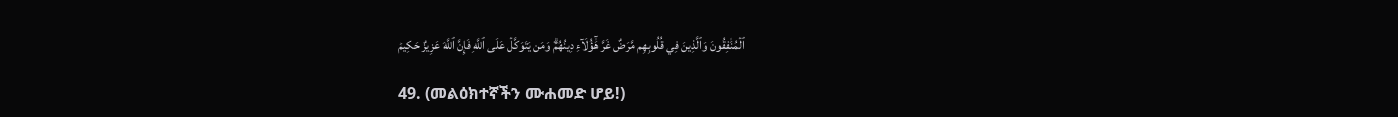ٱلۡمُنَٰفِقُونَ وَٱلَّذِينَ فِي قُلُوبِهِم مَّرَضٌ غَرَّ هَٰٓؤُلَآءِ دِينُهُمۡۗ وَمَن يَتَوَكَّلۡ عَلَى ٱللَّهِ فَإِنَّ ٱللَّهَ عَزِيزٌ حَكِيمٞ

49. (መልዕክተኛችን ሙሐመድ ሆይ!)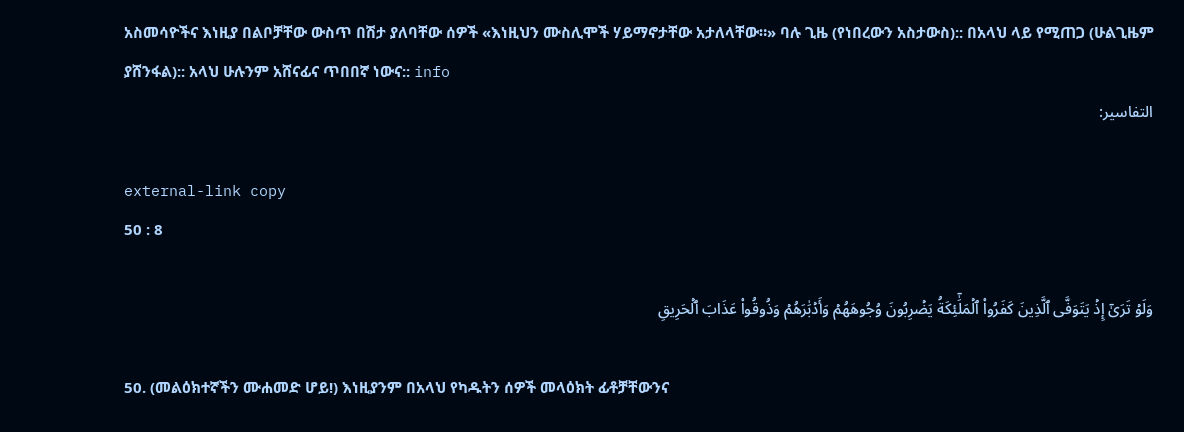አስመሳዮችና እነዚያ በልቦቻቸው ውስጥ በሽታ ያለባቸው ሰዎች «እነዚህን ሙስሊሞች ሃይማኖታቸው አታለላቸው።» ባሉ ጊዜ (የነበረውን አስታውስ):: በአላህ ላይ የሚጠጋ (ሁልጊዜም ያሸንፋል):: አላህ ሁሉንም አሸናፊና ጥበበኛ ነውና:: info
التفاسير:

external-link copy
50 : 8

وَلَوۡ تَرَىٰٓ إِذۡ يَتَوَفَّى ٱلَّذِينَ كَفَرُواْ ٱلۡمَلَٰٓئِكَةُ يَضۡرِبُونَ وُجُوهَهُمۡ وَأَدۡبَٰرَهُمۡ وَذُوقُواْ عَذَابَ ٱلۡحَرِيقِ

50. (መልዕክተኛችን ሙሐመድ ሆይ!) እነዚያንም በአላህ የካዱትን ሰዎች መላዕክት ፊቶቻቸውንና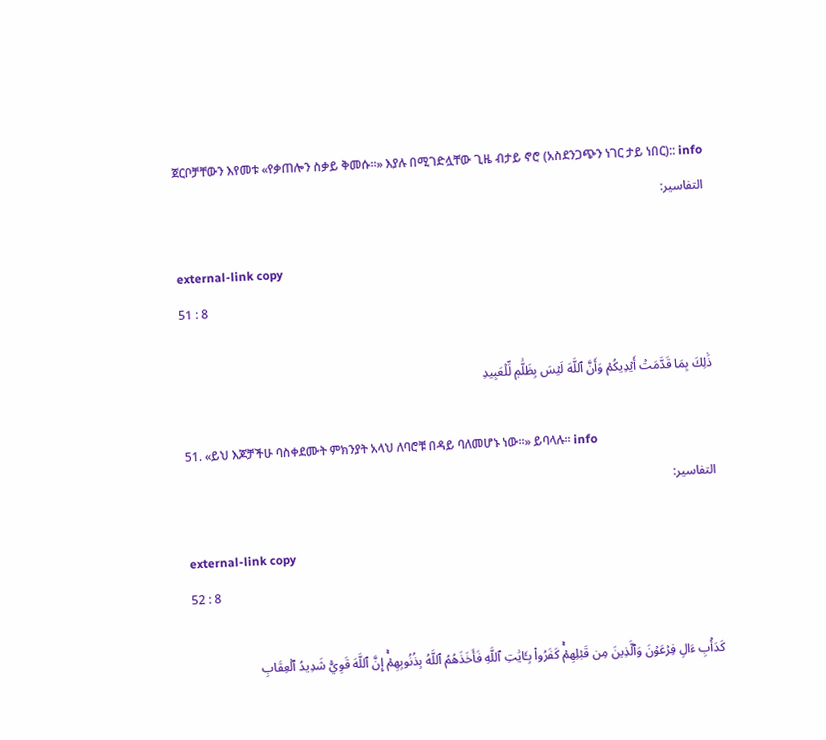ጀርቦቻቸውን እየመቱ «የቃጠሎን ስቃይ ቅመሱ።» እያሉ በሚገድሏቸው ጊዜ ብታይ ኖሮ (አስደንጋጭን ነገር ታይ ነበር):: info
التفاسير:

external-link copy
51 : 8

ذَٰلِكَ بِمَا قَدَّمَتۡ أَيۡدِيكُمۡ وَأَنَّ ٱللَّهَ لَيۡسَ بِظَلَّٰمٖ لِّلۡعَبِيدِ

51. «ይህ እጆቻችሁ ባስቀደሙት ምክንያት አላህ ለባሮቹ በዳይ ባለመሆኑ ነው።» ይባላሉ። info
التفاسير:

external-link copy
52 : 8

كَدَأۡبِ ءَالِ فِرۡعَوۡنَ وَٱلَّذِينَ مِن قَبۡلِهِمۡۚ كَفَرُواْ بِـَٔايَٰتِ ٱللَّهِ فَأَخَذَهُمُ ٱللَّهُ بِذُنُوبِهِمۡۚ إِنَّ ٱللَّهَ قَوِيّٞ شَدِيدُ ٱلۡعِقَابِ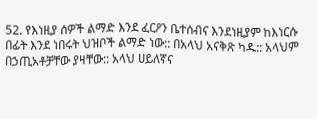52. የእነዚያ ሰዎች ልማድ እንደ ፈርዖን ቤተሰብና እንደነዚያም ከእነርሱ በፊት እንደ ነበሩት ህዝቦች ልማድ ነው:: በአላህ አናቅጽ ካዱ:: አላህም በኃጢአቶቻቸው ያዛቸው:: አላህ ሀይለኛና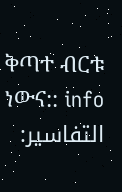ቅጣተ ብርቱ ነውና:: info
التفاسير: